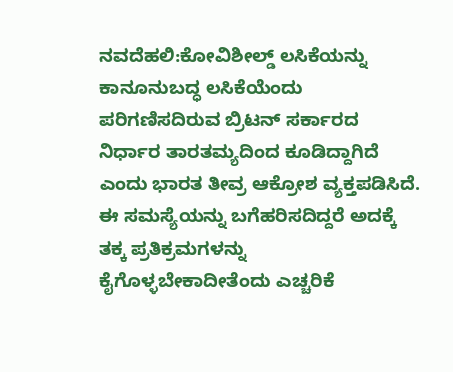ನವದೆಹಲಿ:ಕೋವಿಶೀಲ್ಡ್ ಲಸಿಕೆಯನ್ನು ಕಾನೂನುಬದ್ಧ ಲಸಿಕೆಯೆಂದು ಪರಿಗಣಿಸದಿರುವ ಬ್ರಿಟನ್ ಸರ್ಕಾರದ ನಿರ್ಧಾರ ತಾರತಮ್ಯದಿಂದ ಕೂಡಿದ್ದಾಗಿದೆ ಎಂದು ಭಾರತ ತೀವ್ರ ಆಕ್ರೋಶ ವ್ಯಕ್ತಪಡಿಸಿದೆ. ಈ ಸಮಸ್ಯೆಯನ್ನು ಬಗೆಹರಿಸದಿದ್ದರೆ ಅದಕ್ಕೆ ತಕ್ಕ ಪ್ರತಿಕ್ರಮಗಳನ್ನು ಕೈಗೊಳ್ಳಬೇಕಾದೀತೆಂದು ಎಚ್ಚರಿಕೆ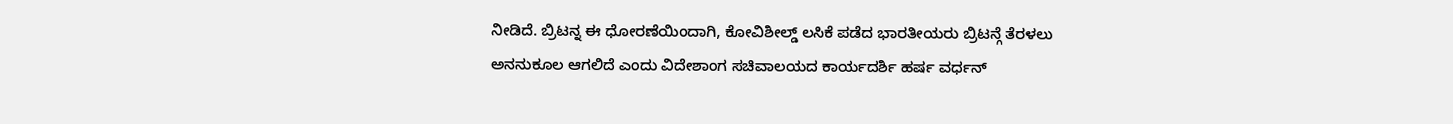ನೀಡಿದೆ. ಬ್ರಿಟನ್ನ ಈ ಧೋರಣೆಯಿಂದಾಗಿ, ಕೋವಿಶೀಲ್ಡ್ ಲಸಿಕೆ ಪಡೆದ ಭಾರತೀಯರು ಬ್ರಿಟನ್ಗೆ ತೆರಳಲು ಅನನುಕೂಲ ಆಗಲಿದೆ ಎಂದು ವಿದೇಶಾಂಗ ಸಚಿವಾಲಯದ ಕಾರ್ಯದರ್ಶಿ ಹರ್ಷ ವರ್ಧನ್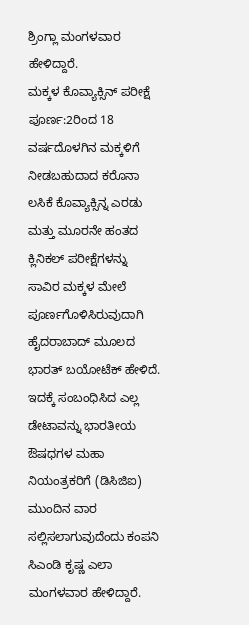ಶ್ರಿಂಗ್ಲಾ ಮಂಗಳವಾರ ಹೇಳಿದ್ದಾರೆ.
ಮಕ್ಕಳ ಕೊವ್ಯಾಕ್ಸಿನ್ ಪರೀಕ್ಷೆ ಪೂರ್ಣ:2ರಿಂದ 18 ವರ್ಷದೊಳಗಿನ ಮಕ್ಕಳಿಗೆ ನೀಡಬಹುದಾದ ಕರೊನಾ ಲಸಿಕೆ ಕೊವ್ಯಾಕ್ಸಿನ್ನ ಎರಡು ಮತ್ತು ಮೂರನೇ ಹಂತದ ಕ್ಲಿನಿಕಲ್ ಪರೀಕ್ಷೆಗಳನ್ನು ಸಾವಿರ ಮಕ್ಕಳ ಮೇಲೆ ಪೂರ್ಣಗೊಳಿಸಿರುವುದಾಗಿ ಹೈದರಾಬಾದ್ ಮೂಲದ ಭಾರತ್ ಬಯೋಟೆಕ್ ಹೇಳಿದೆ. ಇದಕ್ಕೆ ಸಂಬಂಧಿಸಿದ ಎಲ್ಲ ಡೇಟಾವನ್ನು ಭಾರತೀಯ ಔಷಧಗಳ ಮಹಾ ನಿಯಂತ್ರಕರಿಗೆ (ಡಿಸಿಜಿಐ) ಮುಂದಿನ ವಾರ ಸಲ್ಲಿಸಲಾಗುವುದೆಂದು ಕಂಪನಿ ಸಿಎಂಡಿ ಕೃಷ್ಣ ಎಲಾ ಮಂಗಳವಾರ ಹೇಳಿದ್ದಾರೆ.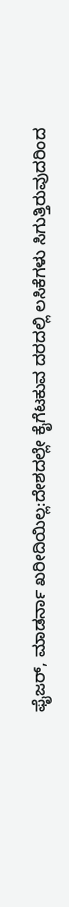ಫೈಜರ್, ಮಾಡರ್ನಾ ಖರೀದಿಯಿಲ್ಲ:ದೇಶದಲ್ಲೇ ಕೈಗೆಟಕುವ ದರದಲ್ಲಿ ಲಸಿಕೆಗಳು ಸಿಗುತ್ತಿರುವುದರಿಂದ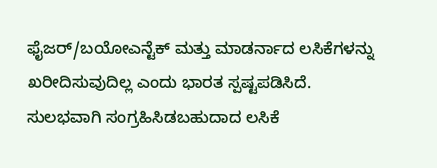ಫೈಜರ್/ಬಯೋಎನ್ಟೆಕ್ ಮತ್ತು ಮಾಡರ್ನಾದ ಲಸಿಕೆಗಳನ್ನು ಖರೀದಿಸುವುದಿಲ್ಲ ಎಂದು ಭಾರತ ಸ್ಪಷ್ಟಪಡಿಸಿದೆ. ಸುಲಭವಾಗಿ ಸಂಗ್ರಹಿಸಿಡಬಹುದಾದ ಲಸಿಕೆ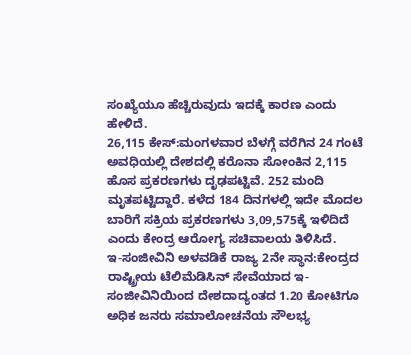ಸಂಖ್ಯೆಯೂ ಹೆಚ್ಚಿರುವುದು ಇದಕ್ಕೆ ಕಾರಣ ಎಂದು ಹೇಳಿದೆ.
26,115 ಕೇಸ್:ಮಂಗಳವಾರ ಬೆಳಗ್ಗೆ ವರೆಗಿನ 24 ಗಂಟೆ ಅವಧಿಯಲ್ಲಿ ದೇಶದಲ್ಲಿ ಕರೊನಾ ಸೋಂಕಿನ 2,115 ಹೊಸ ಪ್ರಕರಣಗಳು ದೃಢಪಟ್ಟಿವೆ. 252 ಮಂದಿ ಮೃತಪಟ್ಟಿದ್ದಾರೆ. ಕಳೆದ 184 ದಿನಗಳಲ್ಲಿ ಇದೇ ಮೊದಲ ಬಾರಿಗೆ ಸಕ್ರಿಯ ಪ್ರಕರಣಗಳು 3,09,575ಕ್ಕೆ ಇಳಿದಿದೆ ಎಂದು ಕೇಂದ್ರ ಆರೋಗ್ಯ ಸಚಿವಾಲಯ ತಿಳಿಸಿದೆ.
ಇ-ಸಂಜೀವಿನಿ ಅಳವಡಿಕೆ ರಾಜ್ಯ 2ನೇ ಸ್ಥಾನ:ಕೇಂದ್ರದ ರಾಷ್ಟ್ರೀಯ ಟೆಲಿಮೆಡಿಸಿನ್ ಸೇವೆಯಾದ ಇ-ಸಂಜೀವಿನಿಯಿಂದ ದೇಶದಾದ್ಯಂತದ 1.20 ಕೋಟಿಗೂ ಅಧಿಕ ಜನರು ಸಮಾಲೋಚನೆಯ ಸೌಲಭ್ಯ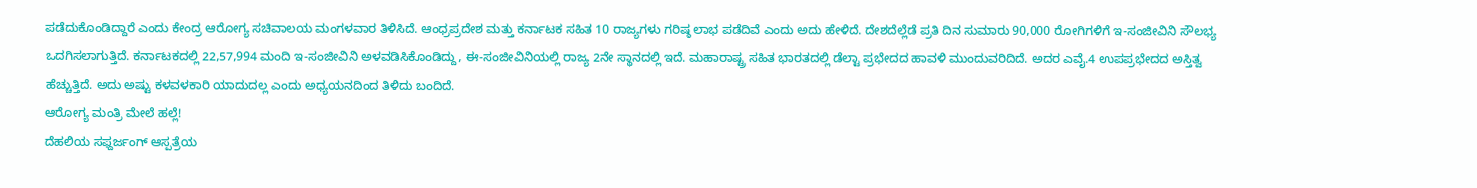ಪಡೆದುಕೊಂಡಿದ್ದಾರೆ ಎಂದು ಕೇಂದ್ರ ಆರೋಗ್ಯ ಸಚಿವಾಲಯ ಮಂಗಳವಾರ ತಿಳಿಸಿದೆ. ಆಂಧ್ರಪ್ರದೇಶ ಮತ್ತು ಕರ್ನಾಟಕ ಸಹಿತ 10 ರಾಜ್ಯಗಳು ಗರಿಷ್ಠ ಲಾಭ ಪಡೆದಿವೆ ಎಂದು ಅದು ಹೇಳಿದೆ. ದೇಶದೆಲ್ಲೆಡೆ ಪ್ರತಿ ದಿನ ಸುಮಾರು 90,000 ರೋಗಿಗಳಿಗೆ ಇ-ಸಂಜೀವಿನಿ ಸೌಲಭ್ಯ ಒದಗಿಸಲಾಗುತ್ತಿದೆ. ಕರ್ನಾಟಕದಲ್ಲಿ 22,57,994 ಮಂದಿ ಇ-ಸಂಜೀವಿನಿ ಅಳವಡಿಸಿಕೊಂಡಿದ್ದು, ಈ-ಸಂಜೀವಿನಿಯಲ್ಲಿ ರಾಜ್ಯ 2ನೇ ಸ್ಥಾನದಲ್ಲಿ ಇದೆ. ಮಹಾರಾಷ್ಟ್ರ ಸಹಿತ ಭಾರತದಲ್ಲಿ ಡೆಲ್ಟಾ ಪ್ರಭೇದದ ಹಾವಳಿ ಮುಂದುವರಿದಿದೆ. ಅದರ ಎವೈ.4 ಉಪಪ್ರಭೇದದ ಅಸ್ತಿತ್ವ ಹೆಚ್ಚುತ್ತಿದೆ. ಅದು ಅಷ್ಟು ಕಳವಳಕಾರಿ ಯಾದುದಲ್ಲ ಎಂದು ಅಧ್ಯಯನದಿಂದ ತಿಳಿದು ಬಂದಿದೆ.
ಆರೋಗ್ಯ ಮಂತ್ರಿ ಮೇಲೆ ಹಲ್ಲೆ!
ದೆಹಲಿಯ ಸಫ್ದರ್ಜಂಗ್ ಆಸ್ಪತ್ರೆಯ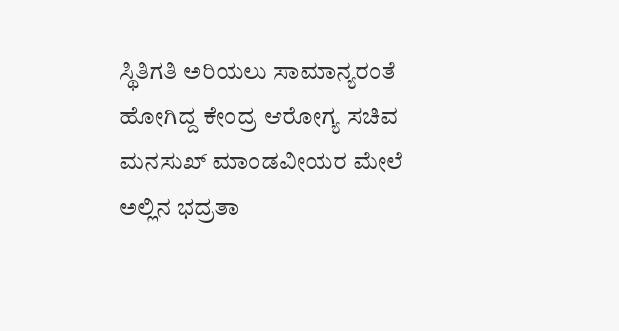ಸ್ಥಿತಿಗತಿ ಅರಿಯಲು ಸಾಮಾನ್ಯರಂತೆ ಹೋಗಿದ್ದ ಕೇಂದ್ರ ಆರೋಗ್ಯ ಸಚಿವ ಮನಸುಖ್ ಮಾಂಡವೀಯರ ಮೇಲೆ ಅಲ್ಲಿನ ಭದ್ರತಾ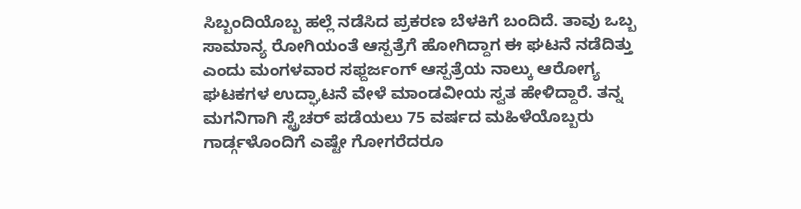ಸಿಬ್ಬಂದಿಯೊಬ್ಬ ಹಲ್ಲೆ ನಡೆಸಿದ ಪ್ರಕರಣ ಬೆಳಕಿಗೆ ಬಂದಿದೆ. ತಾವು ಒಬ್ಬ ಸಾಮಾನ್ಯ ರೋಗಿಯಂತೆ ಆಸ್ಪತ್ರೆಗೆ ಹೋಗಿದ್ದಾಗ ಈ ಘಟನೆ ನಡೆದಿತ್ತು ಎಂದು ಮಂಗಳವಾರ ಸಫ್ದರ್ಜಂಗ್ ಆಸ್ಪತ್ರೆಯ ನಾಲ್ಕು ಆರೋಗ್ಯ ಘಟಕಗಳ ಉದ್ಘಾಟನೆ ವೇಳೆ ಮಾಂಡವೀಯ ಸ್ವತ ಹೇಳಿದ್ದಾರೆ. ತನ್ನ ಮಗನಿಗಾಗಿ ಸ್ಟ್ರೆಚರ್ ಪಡೆಯಲು 75 ವರ್ಷದ ಮಹಿಳೆಯೊಬ್ಬರು ಗಾರ್ಡ್ಗಳೊಂದಿಗೆ ಎಷ್ಟೇ ಗೋಗರೆದರೂ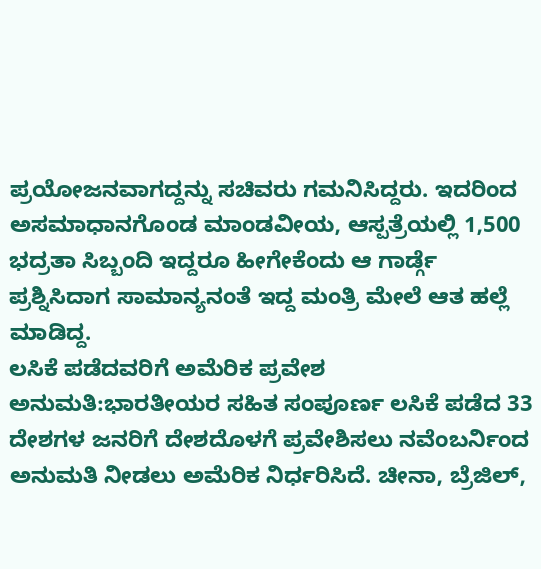ಪ್ರಯೋಜನವಾಗದ್ದನ್ನು ಸಚಿವರು ಗಮನಿಸಿದ್ದರು. ಇದರಿಂದ ಅಸಮಾಧಾನಗೊಂಡ ಮಾಂಡವೀಯ, ಆಸ್ಪತ್ರೆಯಲ್ಲಿ 1,500 ಭದ್ರತಾ ಸಿಬ್ಬಂದಿ ಇದ್ದರೂ ಹೀಗೇಕೆಂದು ಆ ಗಾರ್ಡ್ಗೆ ಪ್ರಶ್ನಿಸಿದಾಗ ಸಾಮಾನ್ಯನಂತೆ ಇದ್ದ ಮಂತ್ರಿ ಮೇಲೆ ಆತ ಹಲ್ಲೆ ಮಾಡಿದ್ದ.
ಲಸಿಕೆ ಪಡೆದವರಿಗೆ ಅಮೆರಿಕ ಪ್ರವೇಶ ಅನುಮತಿ:ಭಾರತೀಯರ ಸಹಿತ ಸಂಪೂರ್ಣ ಲಸಿಕೆ ಪಡೆದ 33 ದೇಶಗಳ ಜನರಿಗೆ ದೇಶದೊಳಗೆ ಪ್ರವೇಶಿಸಲು ನವೆಂಬರ್ನಿಂದ ಅನುಮತಿ ನೀಡಲು ಅಮೆರಿಕ ನಿರ್ಧರಿಸಿದೆ. ಚೀನಾ, ಬ್ರೆಜಿಲ್,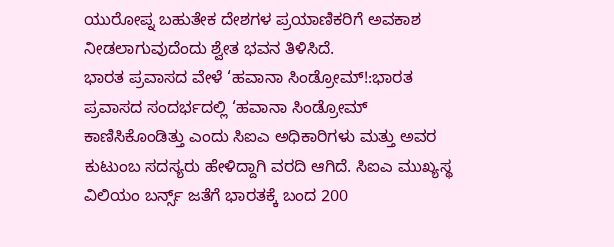ಯುರೋಪ್ನ ಬಹುತೇಕ ದೇಶಗಳ ಪ್ರಯಾಣಿಕರಿಗೆ ಅವಕಾಶ ನೀಡಲಾಗುವುದೆಂದು ಶ್ವೇತ ಭವನ ತಿಳಿಸಿದೆ.
ಭಾರತ ಪ್ರವಾಸದ ವೇಳೆ ‘ಹವಾನಾ ಸಿಂಡ್ರೋಮ್!:ಭಾರತ ಪ್ರವಾಸದ ಸಂದರ್ಭದಲ್ಲಿ ‘ಹವಾನಾ ಸಿಂಡ್ರೋಮ್ ಕಾಣಿಸಿಕೊಂಡಿತ್ತು ಎಂದು ಸಿಐಎ ಅಧಿಕಾರಿಗಳು ಮತ್ತು ಅವರ ಕುಟುಂಬ ಸದಸ್ಯರು ಹೇಳಿದ್ದಾಗಿ ವರದಿ ಆಗಿದೆ. ಸಿಐಎ ಮುಖ್ಯಸ್ಥ ವಿಲಿಯಂ ಬರ್ನ್ಸ್ ಜತೆಗೆ ಭಾರತಕ್ಕೆ ಬಂದ 200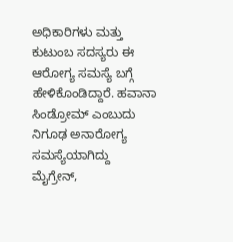ಅಧಿಕಾರಿಗಳು ಮತ್ತು ಕುಟುಂಬ ಸದಸ್ಯರು ಈ ಆರೋಗ್ಯ ಸಮಸ್ಯೆ ಬಗ್ಗೆ ಹೇಳಿಕೊಂಡಿದ್ದಾರೆ. ಹವಾನಾ ಸಿಂಡ್ರೋಮ್ ಎಂಬುದು ನಿಗೂಢ ಅನಾರೋಗ್ಯ ಸಮಸ್ಯೆಯಾಗಿದ್ದು ಮೈಗ್ರೇನ್,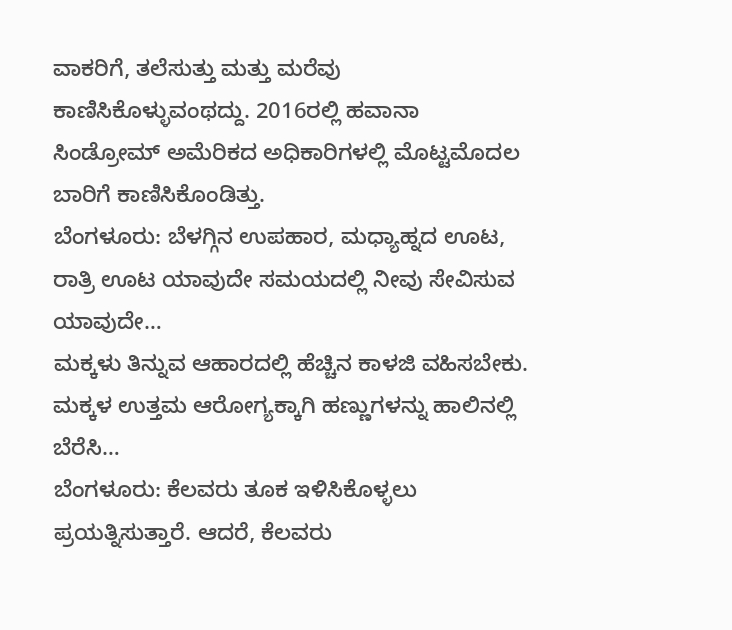ವಾಕರಿಗೆ, ತಲೆಸುತ್ತು ಮತ್ತು ಮರೆವು ಕಾಣಿಸಿಕೊಳ್ಳುವಂಥದ್ದು. 2016ರಲ್ಲಿ ಹವಾನಾ ಸಿಂಡ್ರೋಮ್ ಅಮೆರಿಕದ ಅಧಿಕಾರಿಗಳಲ್ಲಿ ಮೊಟ್ಟಮೊದಲ ಬಾರಿಗೆ ಕಾಣಿಸಿಕೊಂಡಿತ್ತು.
ಬೆಂಗಳೂರು: ಬೆಳಗ್ಗಿನ ಉಪಹಾರ, ಮಧ್ಯಾಹ್ನದ ಊಟ, ರಾತ್ರಿ ಊಟ ಯಾವುದೇ ಸಮಯದಲ್ಲಿ ನೀವು ಸೇವಿಸುವ ಯಾವುದೇ…
ಮಕ್ಕಳು ತಿನ್ನುವ ಆಹಾರದಲ್ಲಿ ಹೆಚ್ಚಿನ ಕಾಳಜಿ ವಹಿಸಬೇಕು. ಮಕ್ಕಳ ಉತ್ತಮ ಆರೋಗ್ಯಕ್ಕಾಗಿ ಹಣ್ಣುಗಳನ್ನು ಹಾಲಿನಲ್ಲಿ ಬೆರೆಸಿ…
ಬೆಂಗಳೂರು: ಕೆಲವರು ತೂಕ ಇಳಿಸಿಕೊಳ್ಳಲು ಪ್ರಯತ್ನಿಸುತ್ತಾರೆ. ಆದರೆ, ಕೆಲವರು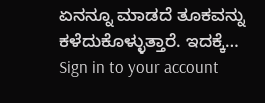ಏನನ್ನೂ ಮಾಡದೆ ತೂಕವನ್ನು ಕಳೆದುಕೊಳ್ಳುತ್ತಾರೆ. ಇದಕ್ಕೆ…
Sign in to your account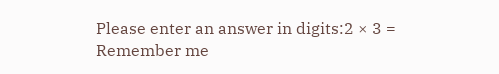Please enter an answer in digits:2 × 3 =
Remember me